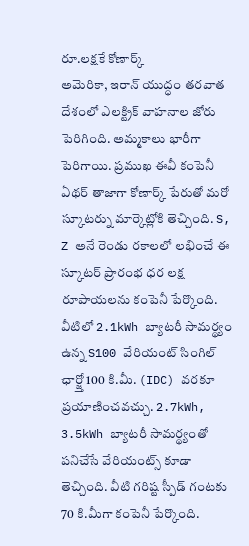రూ.లక్షకే కోణార్క్
అమెరికా, ఇరాన్ యుద్ధం తరవాత దేశంలో ఎలక్ట్రిక్ వాహనాల జోరు పెరిగింది. అమ్మకాలు భారీగా పెరిగాయి. ప్రముఖ ఈవీ కంపెనీ ఏథర్ తాజాగా కోణార్క్ పేరుతో మరో స్కూటర్ను మార్కెట్లోకి తెచ్చింది. S, Z అనే రెండు రకాలలో లభించే ఈ స్కూటర్ ప్రారంభ ధర లక్ష రూపాయలను కంపెనీ పేర్కొంది. వీటిలో 2.1kWh బ్యాటరీ సామర్థ్యం ఉన్న S100 వేరియంట్ సింగిల్ ఛార్జ్తో 100 కి.మీ. (IDC) వరకూ ప్రయాణించవచ్చు. 2.7kWh, 3.5kWh బ్యాటరీ సామర్థ్యంతో పనిచేసే వేరియంట్స్ కూడా తెచ్చింది. వీటి గరిష్ట స్పీడ్ గంటకు 70 కి.మీగా కంపెనీ పేర్కొంది.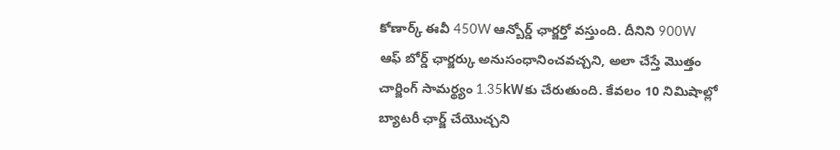కోణార్క్ ఈవీ 450W ఆన్బోర్డ్ ఛార్జర్తో వస్తుంది. దీనిని 900W ఆఫ్ బోర్డ్ ఛార్జర్కు అనుసంధానించవచ్చని, అలా చేస్తే మొత్తం చార్జింగ్ సామర్థ్యం 1.35kWకు చేరుతుంది. కేవలం 10 నిమిషాల్లో బ్యాటరీ ఛార్జ్ చేయొచ్చని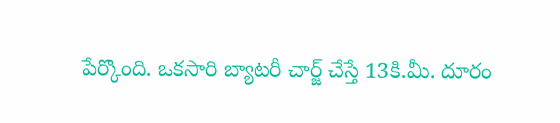పేర్కొంది. ఒకసారి బ్యాటరీ చార్జ్ చేస్తే 13కి.మీ. దూరం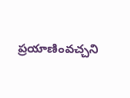ప్రయాణింవచ్చని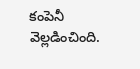కంపెనీ వెల్లడించింది.